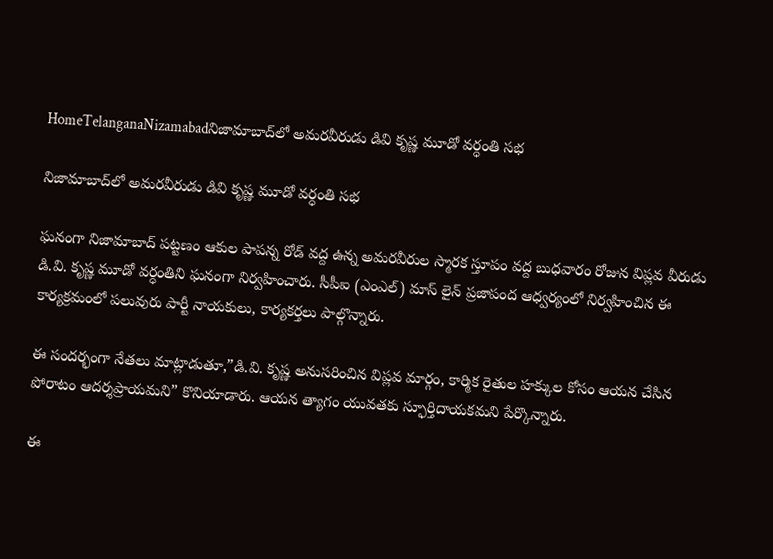HomeTelanganaNizamabadనిజామాబాద్‌లో అమరవీరుడు డివి కృష్ణ మూడో వర్ధంతి సభ

నిజామాబాద్‌లో అమరవీరుడు డివి కృష్ణ మూడో వర్ధంతి సభ

ఘనంగా నిజామాబాద్ పట్టణం ఆకుల పాపన్న రోడ్ వద్ద ఉన్న అమరవీరుల స్మారక స్తూపం వద్ద బుధవారం రోజున విప్లవ వీరుడు డి.వి. కృష్ణ మూడో వర్ధంతిని ఘనంగా నిర్వహించారు. సీపీఐ (ఎంఎల్) మాస్ లైన్ ప్రజాపంద ఆధ్వర్యంలో నిర్వహించిన ఈ కార్యక్రమంలో పలువురు పార్టీ నాయకులు, కార్యకర్తలు పాల్గొన్నారు.

ఈ సందర్భంగా నేతలు మాట్లాడుతూ,”డి.వి. కృష్ణ అనుసరించిన విప్లవ మార్గం, కార్మిక రైతుల హక్కుల కోసం ఆయన చేసిన పోరాటం ఆదర్శప్రాయమని” కొనియాడారు. ఆయన త్యాగం యువతకు స్ఫూర్తిదాయకమని పేర్కొన్నారు.

ఈ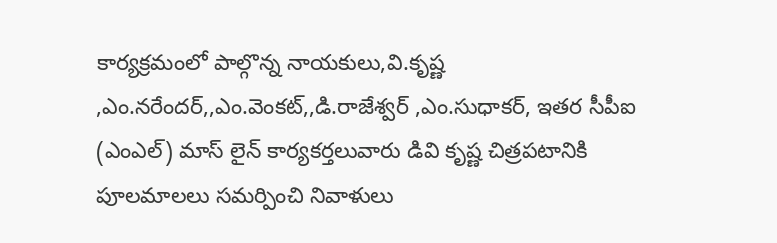కార్యక్రమంలో పాల్గొన్న నాయకులు,వి.కృష్ణ ,ఎం.నరేందర్,,ఎం.వెంకట్,,డి.రాజేశ్వర్ ,ఎం.సుధాకర్, ఇతర సీపీఐ (ఎంఎల్) మాస్ లైన్ కార్యకర్తలువారు డివి కృష్ణ చిత్రపటానికి పూలమాలలు సమర్పించి నివాళులు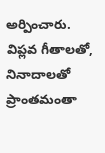అర్పించారు. విప్లవ గీతాలతో, నినాదాలతో ప్రాంతమంతా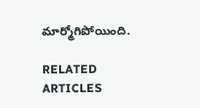మార్మోగిపోయింది.

RELATED ARTICLES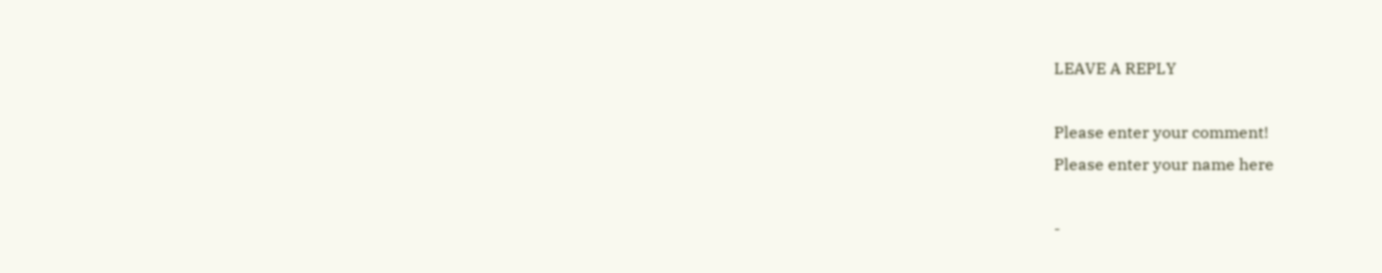LEAVE A REPLY

Please enter your comment!
Please enter your name here

-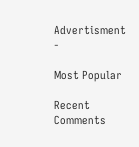Advertisment -

Most Popular

Recent Comments